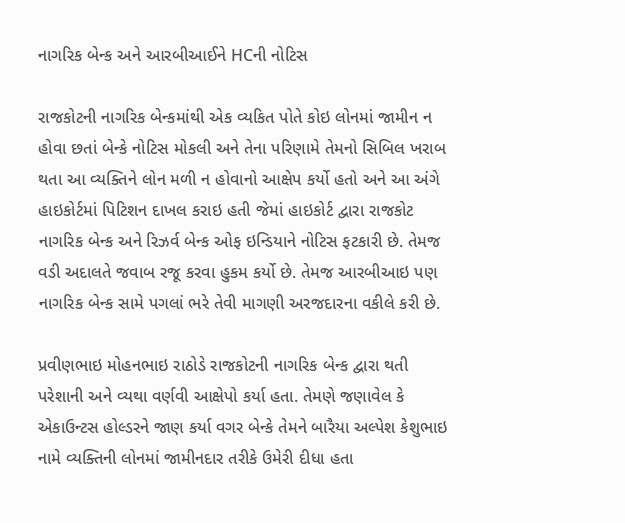નાગરિક બેન્ક અને આરબીઆઈને HCની નોટિસ

રાજકોટની નાગરિક બેન્કમાંથી એક વ્યકિત પોતે કોઇ લોનમાં જામીન ન હોવા છતાં બેન્કે નોટિસ મોકલી અને તેના પરિણામે તેમનો સિબિલ ખરાબ થતા આ વ્યક્તિને લોન મળી ન હોવાનો આક્ષેપ કર્યો હતો અને આ અંગે હાઇકોર્ટમાં પિટિશન દાખલ કરાઇ હતી જેમાં હાઇકોર્ટ દ્વારા રાજકોટ નાગરિક બેન્ક અને રિઝર્વ બેન્ક ઓફ ઇન્ડિયાને નોટિસ ફટકારી છે. તેમજ વડી અદાલતે જવાબ રજૂ કરવા હુકમ કર્યો છે. તેમજ આરબીઆઇ પણ નાગરિક બેન્ક સામે પગલાં ભરે તેવી માગણી અરજદારના વકીલે કરી છે.

પ્રવીણભાઇ મોહનભાઇ રાઠોડે રાજકોટની નાગરિક બેન્ક દ્વારા થતી પરેશાની અને વ્યથા વર્ણવી આક્ષેપો કર્યા હતા. તેમણે જણાવેલ કે એકાઉન્ટસ હોલ્ડરને જાણ કર્યા વગર બેન્કે તેમને બારૈયા અલ્પેશ કેશુભાઇ નામે વ્યક્તિની લોનમાં જામીનદાર તરીકે ઉમેરી દીધા હતા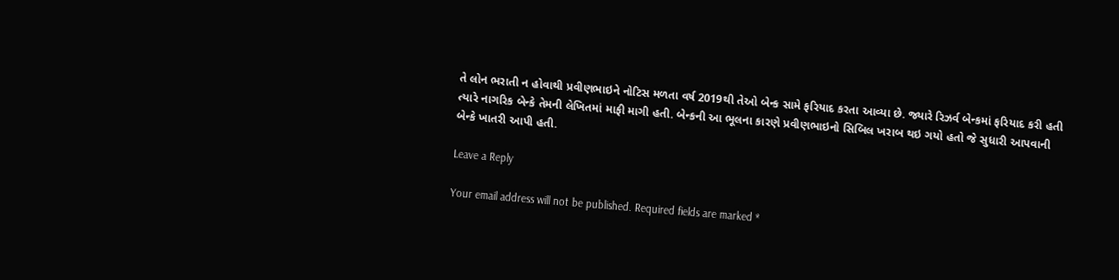તે લોન ભરાતી ન હોવાથી પ્રવીણભાઇને નોટિસ મળતા વર્ષ 2019થી તેઓ બેન્ક સામે ફરિયાદ કરતા આવ્યા છે. જ્યારે રિઝર્વ બેન્કમાં ફરિયાદ કરી હતી ત્યારે નાગરિક બેન્કે તેમની લેખિતમાં માફી માગી હતી. બેન્કની આ ભૂલના કારણે પ્રવીણભાઇનો સિબિલ ખરાબ થઇ ગયો હતો જે સુધારી આપવાની બેન્કે ખાતરી આપી હતી.

Leave a Reply

Your email address will not be published. Required fields are marked *